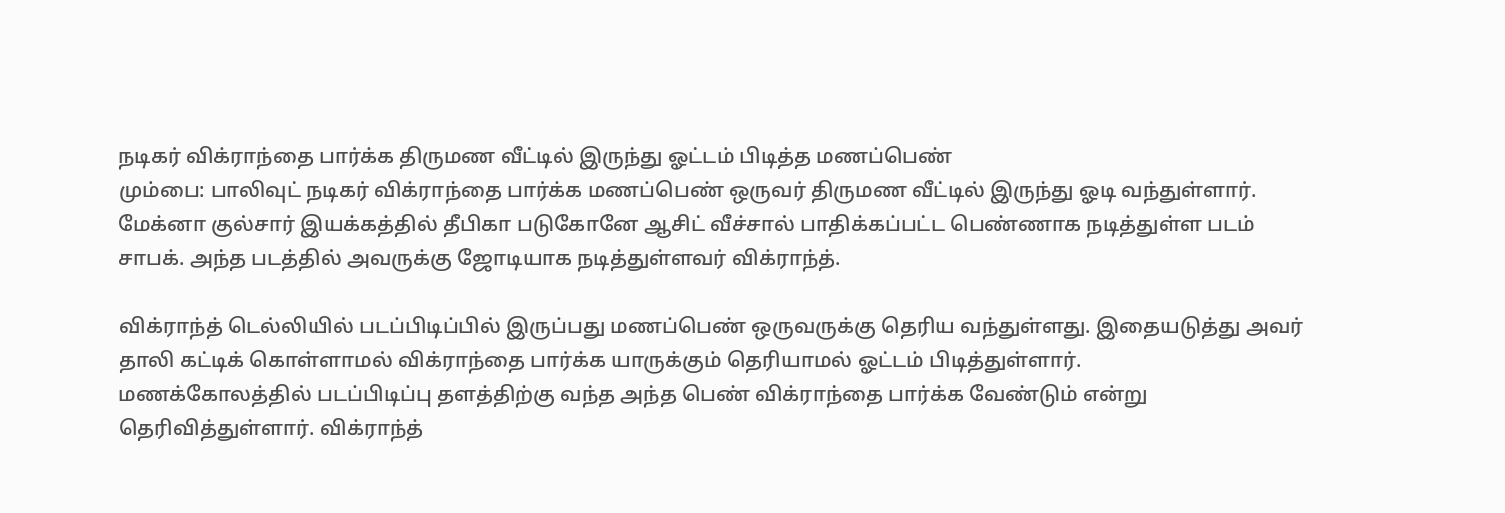நடிகர் விக்ராந்தை பார்க்க திருமண வீட்டில் இருந்து ஓட்டம் பிடித்த மணப்பெண்
மும்பை: பாலிவுட் நடிகர் விக்ராந்தை பார்க்க மணப்பெண் ஒருவர் திருமண வீட்டில் இருந்து ஓடி வந்துள்ளார்.
மேக்னா குல்சார் இயக்கத்தில் தீபிகா படுகோனே ஆசிட் வீச்சால் பாதிக்கப்பட்ட பெண்ணாக நடித்துள்ள படம் சாபக். அந்த படத்தில் அவருக்கு ஜோடியாக நடித்துள்ளவர் விக்ராந்த்.

விக்ராந்த் டெல்லியில் படப்பிடிப்பில் இருப்பது மணப்பெண் ஒருவருக்கு தெரிய வந்துள்ளது. இதையடுத்து அவர் தாலி கட்டிக் கொள்ளாமல் விக்ராந்தை பார்க்க யாருக்கும் தெரியாமல் ஓட்டம் பிடித்துள்ளார்.
மணக்கோலத்தில் படப்பிடிப்பு தளத்திற்கு வந்த அந்த பெண் விக்ராந்தை பார்க்க வேண்டும் என்று தெரிவித்துள்ளார். விக்ராந்த்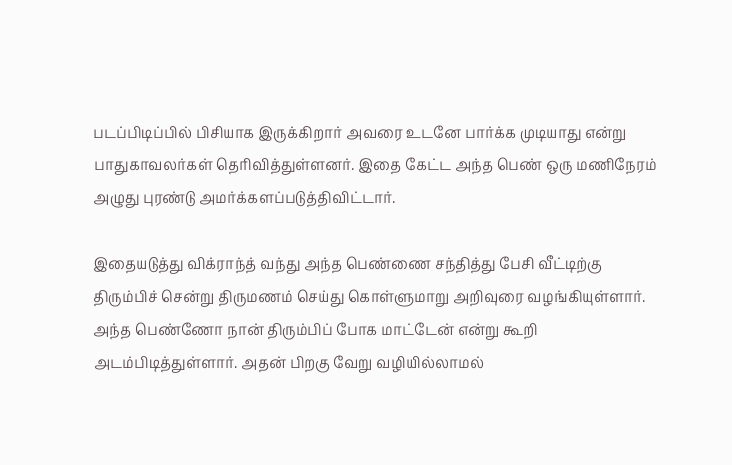படப்பிடிப்பில் பிசியாக இருக்கிறார் அவரை உடனே பார்க்க முடியாது என்று பாதுகாவலர்கள் தெரிவித்துள்ளனர். இதை கேட்ட அந்த பெண் ஒரு மணிநேரம் அழுது புரண்டு அமர்க்களப்படுத்திவிட்டார்.

இதையடுத்து விக்ராந்த் வந்து அந்த பெண்ணை சந்தித்து பேசி வீட்டிற்கு திரும்பிச் சென்று திருமணம் செய்து கொள்ளுமாறு அறிவுரை வழங்கியுள்ளார். அந்த பெண்ணோ நான் திரும்பிப் போக மாட்டேன் என்று கூறி அடம்பிடித்துள்ளார். அதன் பிறகு வேறு வழியில்லாமல்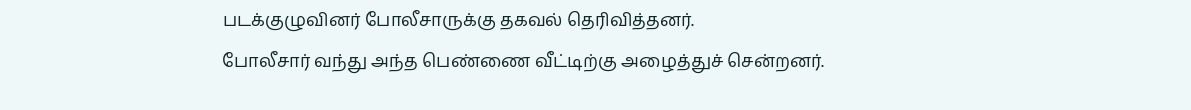படக்குழுவினர் போலீசாருக்கு தகவல் தெரிவித்தனர்.
போலீசார் வந்து அந்த பெண்ணை வீட்டிற்கு அழைத்துச் சென்றனர்.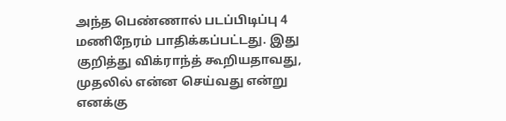அந்த பெண்ணால் படப்பிடிப்பு 4 மணிநேரம் பாதிக்கப்பட்டது. இது குறித்து விக்ராந்த் கூறியதாவது,
முதலில் என்ன செய்வது என்று எனக்கு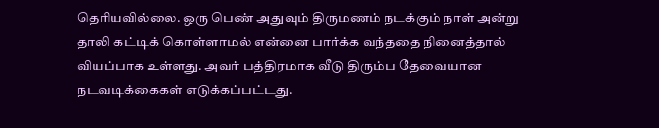தெரியவில்லை. ஒரு பெண் அதுவும் திருமணம் நடக்கும் நாள் அன்று தாலி கட்டிக் கொள்ளாமல் என்னை பார்க்க வந்ததை நினைத்தால் வியப்பாக உள்ளது. அவர் பத்திரமாக வீடு திரும்ப தேவையான நடவடிக்கைகள் எடுக்கப்பட்டது.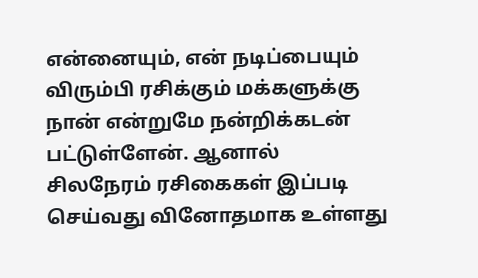என்னையும், என் நடிப்பையும் விரும்பி ரசிக்கும் மக்களுக்கு நான் என்றுமே நன்றிக்கடன் பட்டுள்ளேன். ஆனால் சிலநேரம் ரசிகைகள் இப்படி செய்வது வினோதமாக உள்ளது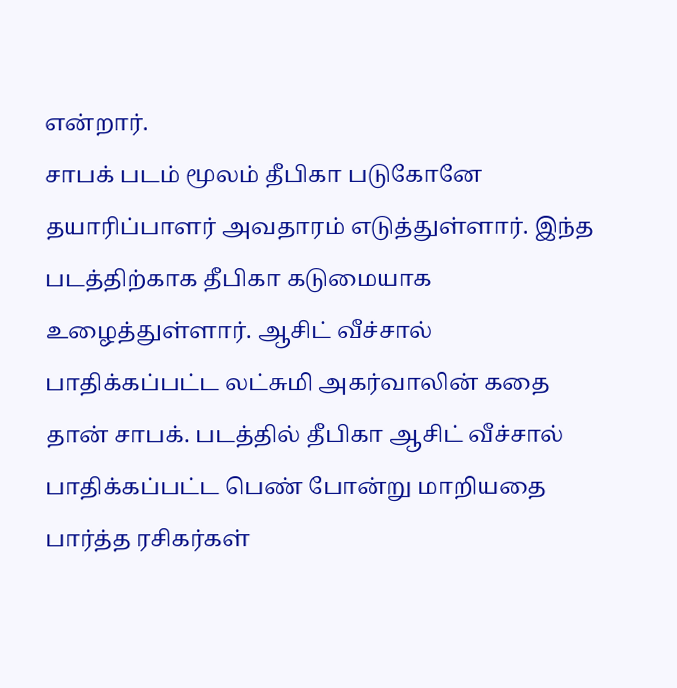என்றார்.
சாபக் படம் மூலம் தீபிகா படுகோனே தயாரிப்பாளர் அவதாரம் எடுத்துள்ளார். இந்த படத்திற்காக தீபிகா கடுமையாக உழைத்துள்ளார். ஆசிட் வீச்சால் பாதிக்கப்பட்ட லட்சுமி அகர்வாலின் கதை தான் சாபக். படத்தில் தீபிகா ஆசிட் வீச்சால் பாதிக்கப்பட்ட பெண் போன்று மாறியதை பார்த்த ரசிகர்கள்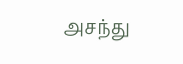அசந்து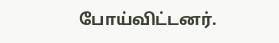போய்விட்டனர்.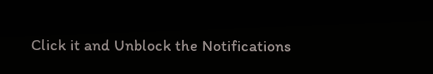Click it and Unblock the Notifications